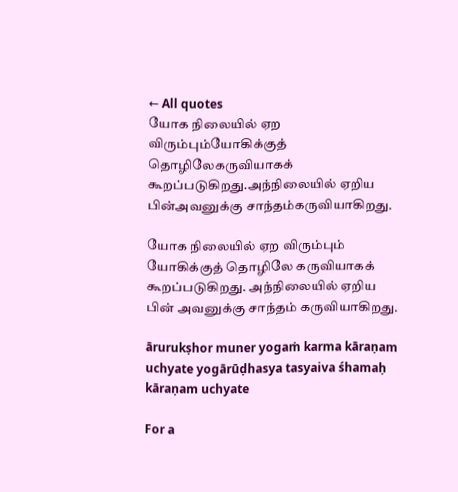← All quotes
யோக நிலையில் ஏற விரும்பும்யோகிக்குத் தொழிலேகருவியாகக் கூறப்படுகிறது.அந்நிலையில் ஏறிய பின்அவனுக்கு சாந்தம்கருவியாகிறது.

யோக நிலையில் ஏற விரும்பும் யோகிக்குத் தொழிலே கருவியாகக் கூறப்படுகிறது. அந்நிலையில் ஏறிய பின் அவனுக்கு சாந்தம் கருவியாகிறது.

ārurukṣhor muner yogaṁ karma kāraṇam uchyate yogārūḍhasya tasyaiva śhamaḥ kāraṇam uchyate

For a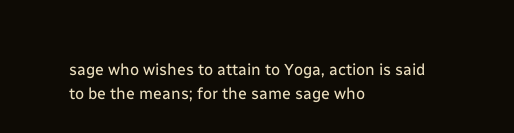sage who wishes to attain to Yoga, action is said to be the means; for the same sage who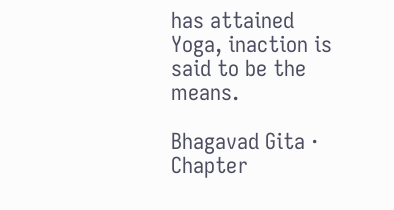has attained Yoga, inaction is said to be the means.

Bhagavad Gita · Chapter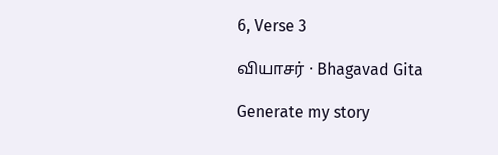6, Verse 3

வியாசர் · Bhagavad Gita

Generate my story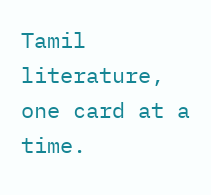Tamil literature, one card at a time.